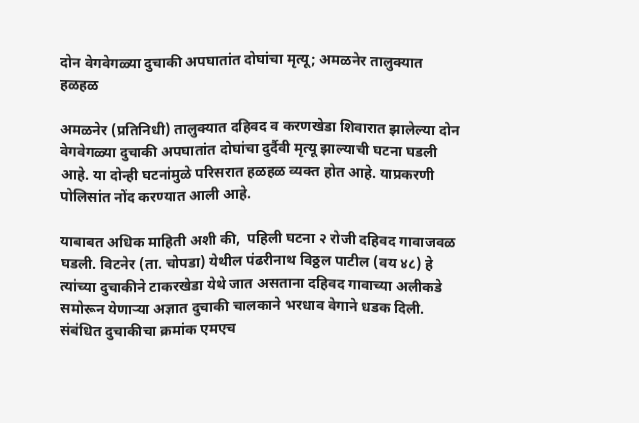दोन वेगवेगळ्या दुचाकी अपघातांत दोघांचा मृत्यू; अमळनेर तालुक्यात हळहळ

अमळनेर (प्रतिनिधी) तालुक्यात दहिवद व करणखेडा शिवारात झालेल्या दोन वेगवेगळ्या दुचाकी अपघातांत दोघांचा दुर्दैवी मृत्यू झाल्याची घटना घडली आहे. या दोन्ही घटनांमुळे परिसरात हळहळ व्यक्त होत आहे. याप्रकरणी पोलिसांत नोंद करण्यात आली आहे.

याबाबत अधिक माहिती अशी की,  पहिली घटना २ रोजी दहिवद गावाजवळ घडली. विटनेर (ता. चोपडा) येथील पंढरीनाथ विठ्ठल पाटील (वय ४८) हे त्यांच्या दुचाकीने टाकरखेडा येथे जात असताना दहिवद गावाच्या अलीकडे समोरून येणाऱ्या अज्ञात दुचाकी चालकाने भरधाव वेगाने धडक दिली. संबंधित दुचाकीचा क्रमांक एमएच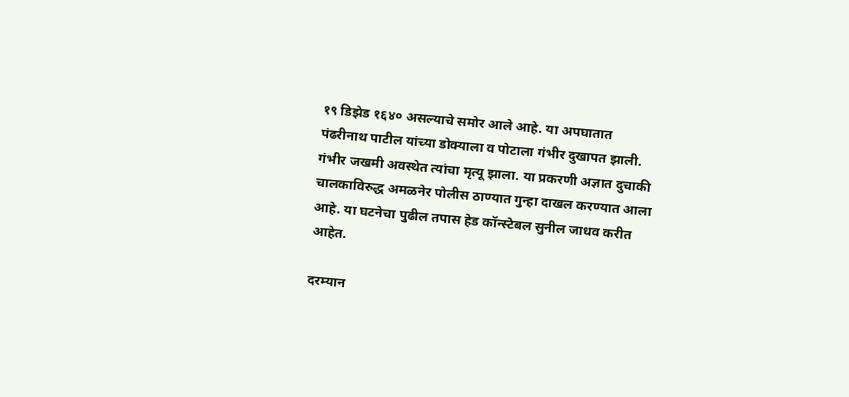१९ डिझेड १६४० असल्याचे समोर आले आहे. या अपघातात पंढरीनाथ पाटील यांच्या डोक्याला व पोटाला गंभीर दुखापत झाली. गंभीर जखमी अवस्थेत त्यांचा मृत्यू झाला. या प्रकरणी अज्ञात दुचाकी चालकाविरुद्ध अमळनेर पोलीस ठाण्यात गुन्हा दाखल करण्यात आला आहे. या घटनेचा पुढील तपास हेड कॉन्स्टेबल सुनील जाधव करीत आहेत.

दरम्यान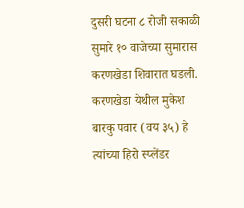दुसरी घटना ८ रोजी सकाळी सुमारे १० वाजेच्या सुमारास करणखेडा शिवारात घडली. करणखेडा येथील मुकेश बारकु पवार (वय ३५) हे त्यांच्या हिरो स्प्लेंडर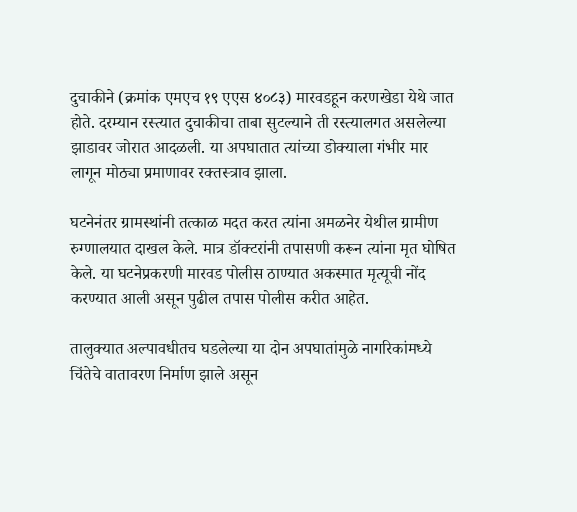दुचाकीने (क्रमांक एमएच १९ एएस ४०८३) मारवडहून करणखेडा येथे जात होते. दरम्यान रस्त्यात दुचाकीचा ताबा सुटल्याने ती रस्त्यालगत असलेल्या झाडावर जोरात आदळली. या अपघातात त्यांच्या डोक्याला गंभीर मार लागून मोठ्या प्रमाणावर रक्तस्त्राव झाला.

घटनेनंतर ग्रामस्थांनी तत्काळ मदत करत त्यांना अमळनेर येथील ग्रामीण रुग्णालयात दाखल केले. मात्र डॉक्टरांनी तपासणी करून त्यांना मृत घोषित केले. या घटनेप्रकरणी मारवड पोलीस ठाण्यात अकस्मात मृत्यूची नोंद करण्यात आली असून पुढील तपास पोलीस करीत आहेत.

तालुक्यात अल्पावधीतच घडलेल्या या दोन अपघातांमुळे नागरिकांमध्ये चिंतेचे वातावरण निर्माण झाले असून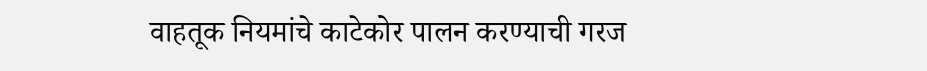वाहतूक नियमांचे काटेकोर पालन करण्याची गरज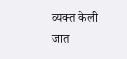व्यक्त केली जात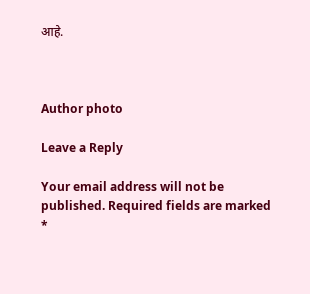आहे.



Author photo

Leave a Reply

Your email address will not be published. Required fields are marked *